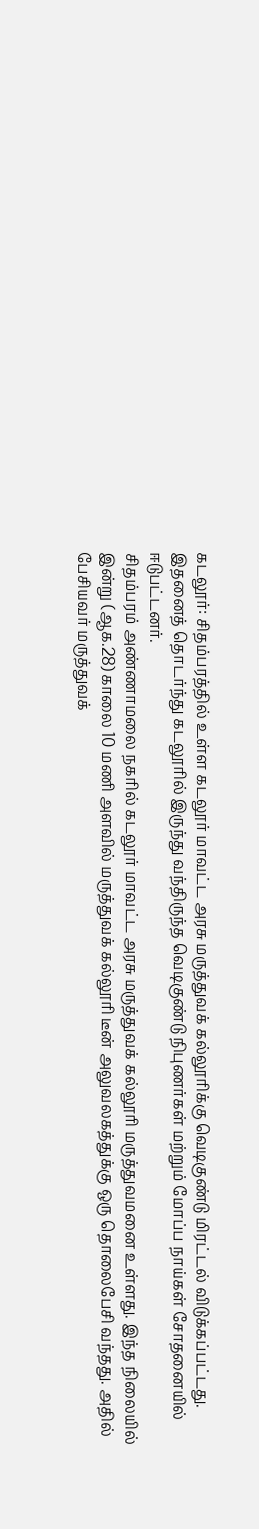கடலூர்: சிதம்பரத்தில் உள்ள கடலூர் மாவட்ட அரசு மருத்துவக் கல்லூரிக்கு வெடிகுண்டு மிரட்டல் விடுக்கப்பட்டது. இதனைத் தொடர்ந்து கடலூரில் இருந்து வந்திருந்த வெடிகுண்டு நிபுணர்கள் மற்றும் மோப்ப நாய்கள் சோதனையில் ஈடுபட்டனர்.
சிதம்பரம் அண்ணாமலை நகரில் கடலூர் மாவட்ட அரசு மருத்துவக் கல்லூரி மருத்துவமனை உள்ளது. இந்த நிலையில் இன்று (ஆக.28) காலை 10 மணி அளவில் மருத்துவக் கல்லூரி டீன் அலுவலகத்துக்கு ஒரு தொலைபேசி வந்தது. அதில் பேசியவர் மருத்துவக்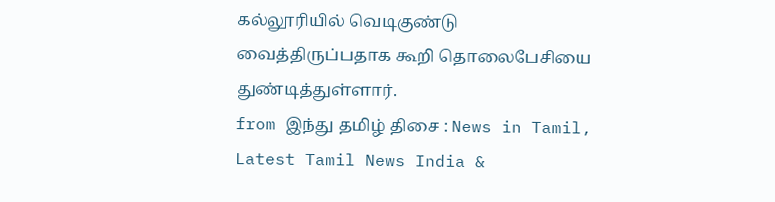கல்லூரியில் வெடிகுண்டு வைத்திருப்பதாக கூறி தொலைபேசியை துண்டித்துள்ளார்.
from இந்து தமிழ் திசை : News in Tamil, Latest Tamil News India &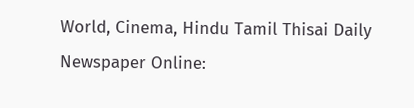World, Cinema, Hindu Tamil Thisai Daily Newspaper Online: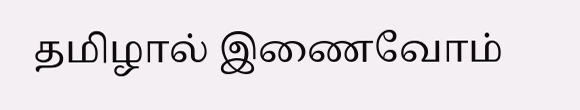தமிழால் இணைவோம்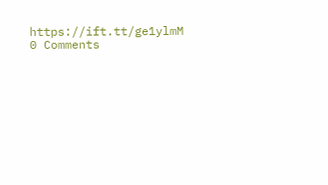https://ift.tt/ge1ylmM
0 Comments